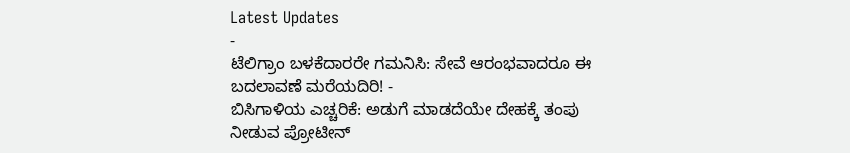Latest Updates
-
ಟೆಲಿಗ್ರಾಂ ಬಳಕೆದಾರರೇ ಗಮನಿಸಿ: ಸೇವೆ ಆರಂಭವಾದರೂ ಈ ಬದಲಾವಣೆ ಮರೆಯದಿರಿ! -
ಬಿಸಿಗಾಳಿಯ ಎಚ್ಚರಿಕೆ: ಅಡುಗೆ ಮಾಡದೆಯೇ ದೇಹಕ್ಕೆ ತಂಪು ನೀಡುವ ಪ್ರೋಟೀನ್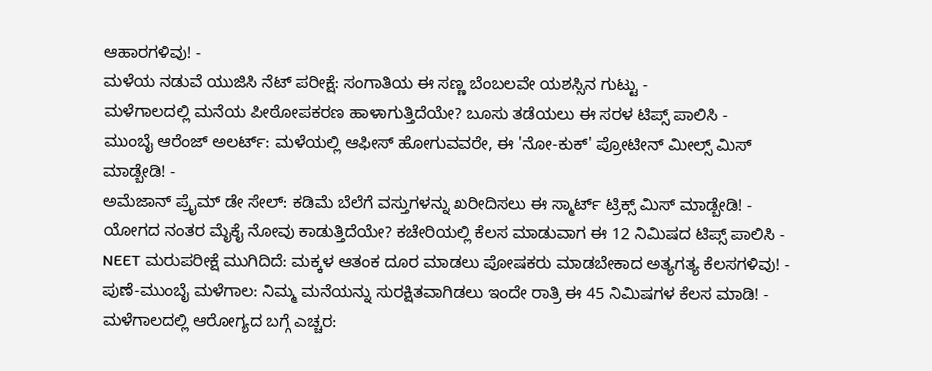ಆಹಾರಗಳಿವು! -
ಮಳೆಯ ನಡುವೆ ಯುಜಿಸಿ ನೆಟ್ ಪರೀಕ್ಷೆ: ಸಂಗಾತಿಯ ಈ ಸಣ್ಣ ಬೆಂಬಲವೇ ಯಶಸ್ಸಿನ ಗುಟ್ಟು -
ಮಳೆಗಾಲದಲ್ಲಿ ಮನೆಯ ಪೀಠೋಪಕರಣ ಹಾಳಾಗುತ್ತಿದೆಯೇ? ಬೂಸು ತಡೆಯಲು ಈ ಸರಳ ಟಿಪ್ಸ್ ಪಾಲಿಸಿ -
ಮುಂಬೈ ಆರೆಂಜ್ ಅಲರ್ಟ್: ಮಳೆಯಲ್ಲಿ ಆಫೀಸ್ ಹೋಗುವವರೇ, ಈ 'ನೋ-ಕುಕ್' ಪ್ರೋಟೀನ್ ಮೀಲ್ಸ್ ಮಿಸ್ ಮಾಡ್ಬೇಡಿ! -
ಅಮೆಜಾನ್ ಪ್ರೈಮ್ ಡೇ ಸೇಲ್: ಕಡಿಮೆ ಬೆಲೆಗೆ ವಸ್ತುಗಳನ್ನು ಖರೀದಿಸಲು ಈ ಸ್ಮಾರ್ಟ್ ಟ್ರಿಕ್ಸ್ ಮಿಸ್ ಮಾಡ್ಬೇಡಿ! -
ಯೋಗದ ನಂತರ ಮೈಕೈ ನೋವು ಕಾಡುತ್ತಿದೆಯೇ? ಕಚೇರಿಯಲ್ಲಿ ಕೆಲಸ ಮಾಡುವಾಗ ಈ 12 ನಿಮಿಷದ ಟಿಪ್ಸ್ ಪಾಲಿಸಿ -
NEET ಮರುಪರೀಕ್ಷೆ ಮುಗಿದಿದೆ: ಮಕ್ಕಳ ಆತಂಕ ದೂರ ಮಾಡಲು ಪೋಷಕರು ಮಾಡಬೇಕಾದ ಅತ್ಯಗತ್ಯ ಕೆಲಸಗಳಿವು! -
ಪುಣೆ-ಮುಂಬೈ ಮಳೆಗಾಲ: ನಿಮ್ಮ ಮನೆಯನ್ನು ಸುರಕ್ಷಿತವಾಗಿಡಲು ಇಂದೇ ರಾತ್ರಿ ಈ 45 ನಿಮಿಷಗಳ ಕೆಲಸ ಮಾಡಿ! -
ಮಳೆಗಾಲದಲ್ಲಿ ಆರೋಗ್ಯದ ಬಗ್ಗೆ ಎಚ್ಚರ: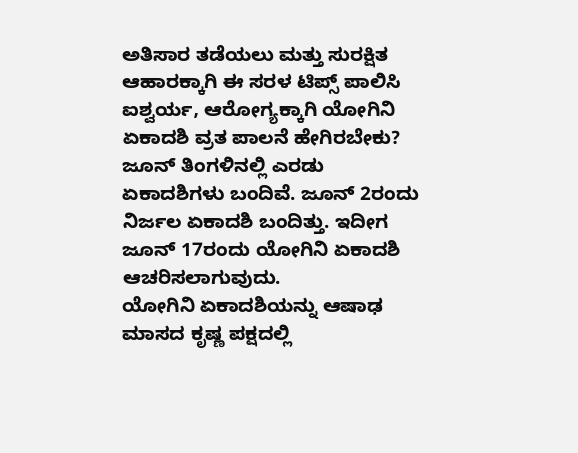ಅತಿಸಾರ ತಡೆಯಲು ಮತ್ತು ಸುರಕ್ಷಿತ ಆಹಾರಕ್ಕಾಗಿ ಈ ಸರಳ ಟಿಪ್ಸ್ ಪಾಲಿಸಿ
ಐಶ್ವರ್ಯ, ಆರೋಗ್ಯಕ್ಕಾಗಿ ಯೋಗಿನಿ ಏಕಾದಶಿ ವ್ರತ ಪಾಲನೆ ಹೇಗಿರಬೇಕು?
ಜೂನ್ ತಿಂಗಳಿನಲ್ಲಿ ಎರಡು ಏಕಾದಶಿಗಳು ಬಂದಿವೆ. ಜೂನ್ 2ರಂದು ನಿರ್ಜಲ ಏಕಾದಶಿ ಬಂದಿತ್ತು. ಇದೀಗ ಜೂನ್ 17ರಂದು ಯೋಗಿನಿ ಏಕಾದಶಿ ಆಚರಿಸಲಾಗುವುದು.
ಯೋಗಿನಿ ಏಕಾದಶಿಯನ್ನು ಆಷಾಢ ಮಾಸದ ಕೃಷ್ಣ ಪಕ್ಷದಲ್ಲಿ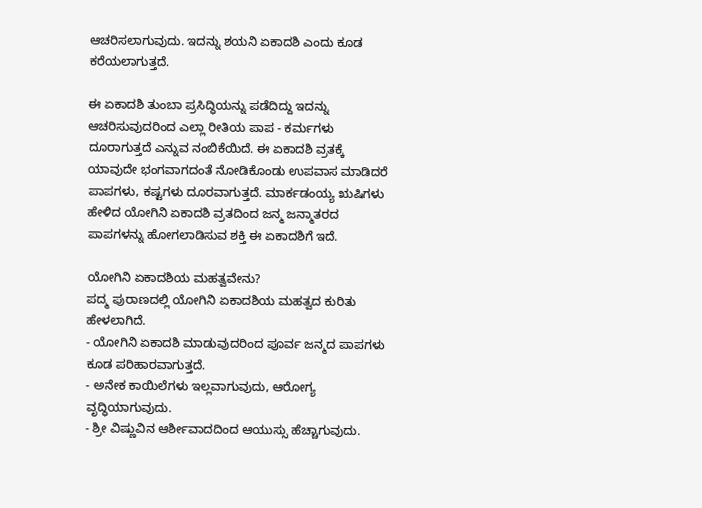ಆಚರಿಸಲಾಗುವುದು. ಇದನ್ನು ಶಯನಿ ಏಕಾದಶಿ ಎಂದು ಕೂಡ ಕರೆಯಲಾಗುತ್ತದೆ.

ಈ ಏಕಾದಶಿ ತುಂಬಾ ಪ್ರಸಿದ್ಧಿಯನ್ನು ಪಡೆದಿದ್ದು ಇದನ್ನು ಆಚರಿಸುವುದರಿಂದ ಎಲ್ಲಾ ರೀತಿಯ ಪಾಪ - ಕರ್ಮಗಳು ದೂರಾಗುತ್ತದೆ ಎನ್ನುವ ನಂಬಿಕೆಯಿದೆ. ಈ ಏಕಾದಶಿ ವ್ರತಕ್ಕೆ ಯಾವುದೇ ಭಂಗವಾಗದಂತೆ ನೋಡಿಕೊಂಡು ಉಪವಾಸ ಮಾಡಿದರೆ ಪಾಪಗಳು, ಕಷ್ಟಗಳು ದೂರವಾಗುತ್ತದೆ. ಮಾರ್ಕಡಂಯ್ಯ ಋಷಿಗಳು ಹೇಳಿದ ಯೋಗಿನಿ ಏಕಾದಶಿ ವ್ರತದಿಂದ ಜನ್ಮ ಜನ್ಮಾತರದ ಪಾಪಗಳನ್ನು ಹೋಗಲಾಡಿಸುವ ಶಕ್ತಿ ಈ ಏಕಾದಶಿಗೆ ಇದೆ.

ಯೋಗಿನಿ ಏಕಾದಶಿಯ ಮಹತ್ವವೇನು?
ಪದ್ಮ ಪುರಾಣದಲ್ಲಿ ಯೋಗಿನಿ ಏಕಾದಶಿಯ ಮಹತ್ವದ ಕುರಿತು ಹೇಳಲಾಗಿದೆ.
- ಯೋಗಿನಿ ಏಕಾದಶಿ ಮಾಡುವುದರಿಂದ ಪೂರ್ವ ಜನ್ಮದ ಪಾಪಗಳು ಕೂಡ ಪರಿಹಾರವಾಗುತ್ತದೆ.
- ಅನೇಕ ಕಾಯಿಲೆಗಳು ಇಲ್ಲವಾಗುವುದು, ಆರೋಗ್ಯ ವೃದ್ಧಿಯಾಗುವುದು.
- ಶ್ರೀ ವಿಷ್ಣುವಿನ ಆರ್ಶೀವಾದದಿಂದ ಆಯುಸ್ಸು ಹೆಚ್ಚಾಗುವುದು.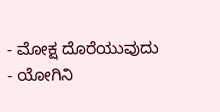- ಮೋಕ್ಷ ದೊರೆಯುವುದು
- ಯೋಗಿನಿ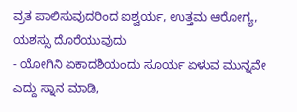ವ್ರತ ಪಾಲಿಸುವುದರಿಂದ ಐಶ್ವರ್ಯ, ಉತ್ತಮ ಆರೋಗ್ಯ, ಯಶಸ್ಸು ದೊರೆಯುವುದು
- ಯೋಗಿನಿ ಏಕಾದಶಿಯಂದು ಸೂರ್ಯ ಏಳುವ ಮುನ್ನವೇ ಎದ್ದು ಸ್ನಾನ ಮಾಡಿ,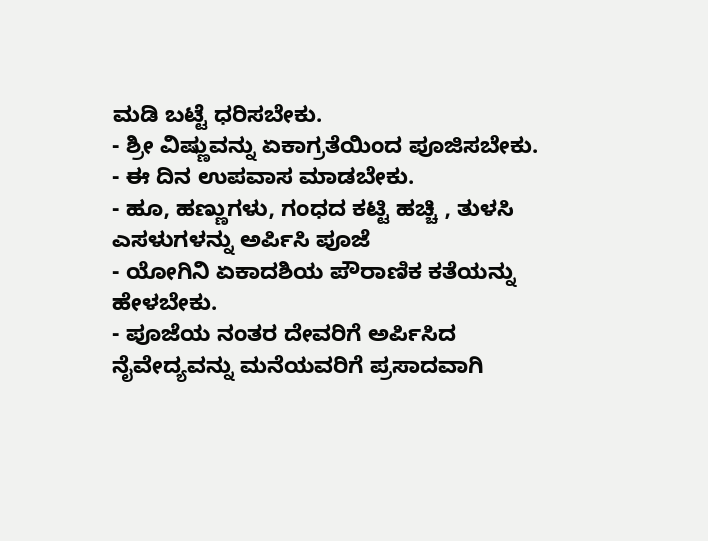ಮಡಿ ಬಟ್ಟೆ ಧರಿಸಬೇಕು.
- ಶ್ರೀ ವಿಷ್ಣುವನ್ನು ಏಕಾಗ್ರತೆಯಿಂದ ಪೂಜಿಸಬೇಕು.
- ಈ ದಿನ ಉಪವಾಸ ಮಾಡಬೇಕು.
- ಹೂ, ಹಣ್ಣುಗಳು, ಗಂಧದ ಕಟ್ಟಿ ಹಚ್ಚಿ , ತುಳಸಿ ಎಸಳುಗಳನ್ನು ಅರ್ಪಿಸಿ ಪೂಜೆ
- ಯೋಗಿನಿ ಏಕಾದಶಿಯ ಪೌರಾಣಿಕ ಕತೆಯನ್ನು ಹೇಳಬೇಕು.
- ಪೂಜೆಯ ನಂತರ ದೇವರಿಗೆ ಅರ್ಪಿಸಿದ ನೈವೇದ್ಯವನ್ನು ಮನೆಯವರಿಗೆ ಪ್ರಸಾದವಾಗಿ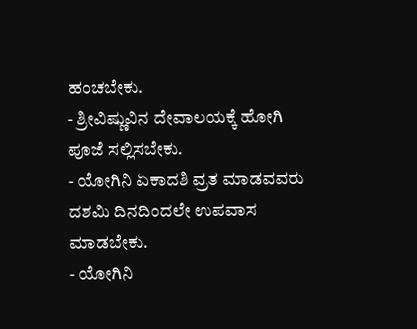ಹಂಚಬೇಕು.
- ಶ್ರೀವಿಷ್ಣುವಿನ ದೇವಾಲಯಕ್ಕೆ ಹೋಗಿ ಪೂಜೆ ಸಲ್ಲಿಸಬೇಕು.
- ಯೋಗಿನಿ ಏಕಾದಶಿ ವ್ರತ ಮಾಡವವರು ದಶಮಿ ದಿನದಿಂದಲೇ ಉಪವಾಸ ಮಾಡಬೇಕು.
- ಯೋಗಿನಿ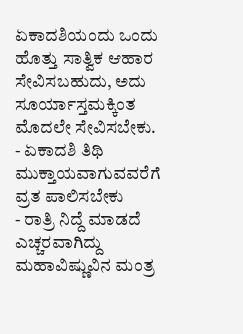ಏಕಾದಶಿಯಂದು ಒಂದು ಹೊತ್ತು ಸಾತ್ವಿಕ ಆಹಾರ ಸೇವಿಸಬಹುದು, ಅದು ಸೂರ್ಯಾಸ್ತಮಕ್ಕಿಂತ ಮೊದಲೇ ಸೇವಿಸಬೇಕು.
- ಏಕಾದಶಿ ತಿಥಿ ಮುಕ್ತಾಯವಾಗುವವರೆಗೆ ವ್ರತ ಪಾಲಿಸಬೇಕು
- ರಾತ್ರಿ ನಿದ್ದೆ ಮಾಡದೆ ಎಚ್ಚರವಾಗಿದ್ದು ಮಹಾವಿಷ್ಣುವಿನ ಮಂತ್ರ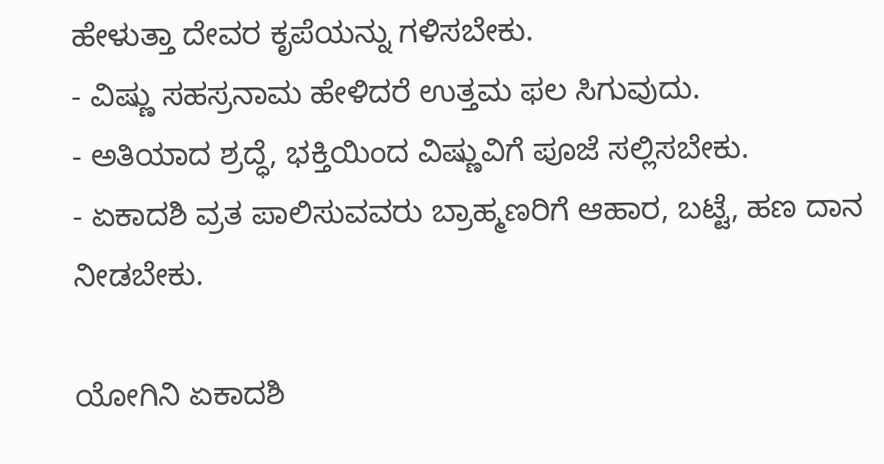ಹೇಳುತ್ತಾ ದೇವರ ಕೃಪೆಯನ್ನು ಗಳಿಸಬೇಕು.
- ವಿಷ್ಣು ಸಹಸ್ರನಾಮ ಹೇಳಿದರೆ ಉತ್ತಮ ಫಲ ಸಿಗುವುದು.
- ಅತಿಯಾದ ಶ್ರದ್ಧೆ, ಭಕ್ತಿಯಿಂದ ವಿಷ್ಣುವಿಗೆ ಪೂಜೆ ಸಲ್ಲಿಸಬೇಕು.
- ಏಕಾದಶಿ ವ್ರತ ಪಾಲಿಸುವವರು ಬ್ರಾಹ್ಮಣರಿಗೆ ಆಹಾರ, ಬಟ್ಟೆ, ಹಣ ದಾನ ನೀಡಬೇಕು.

ಯೋಗಿನಿ ಏಕಾದಶಿ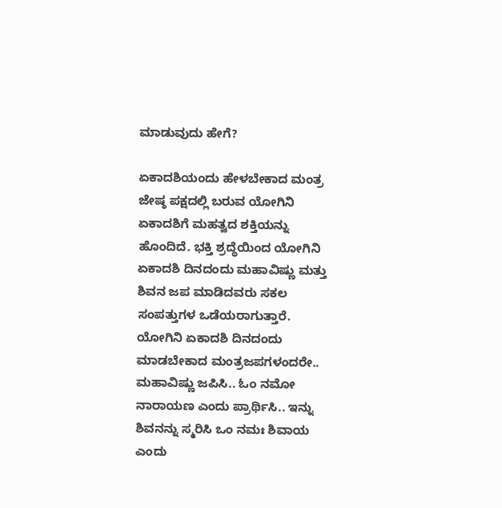ಮಾಡುವುದು ಹೇಗೆ?

ಏಕಾದಶಿಯಂದು ಹೇಳಬೇಕಾದ ಮಂತ್ರ
ಜೇಷ್ಠ ಪಕ್ಷದಲ್ಲಿ ಬರುವ ಯೋಗಿನಿ ಏಕಾದಶಿಗೆ ಮಹತ್ವದ ಶಕ್ತಿಯನ್ನು ಹೊಂದಿದೆ. ಭಕ್ತಿ ಶ್ರದ್ಧೆಯಿಂದ ಯೋಗಿನಿ ಏಕಾದಶಿ ದಿನದಂದು ಮಹಾವಿಷ್ಣು ಮತ್ತು ಶಿವನ ಜಪ ಮಾಡಿದವರು ಸಕಲ ಸಂಪತ್ತುಗಳ ಒಡೆಯರಾಗುತ್ತಾರೆ. ಯೋಗಿನಿ ಏಕಾದಶಿ ದಿನದಂದು ಮಾಡಬೇಕಾದ ಮಂತ್ರಜಪಗಳಂದರೇ.. ಮಹಾವಿಷ್ಣು ಜಪಿಸಿ.. ಓಂ ನಮೋ ನಾರಾಯಣ ಎಂದು ಪ್ರಾರ್ಥಿಸಿ.. ಇನ್ನು ಶಿವನನ್ನು ಸ್ಮರಿಸಿ ಒಂ ನಮಃ ಶಿವಾಯ ಎಂದು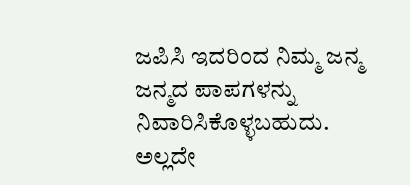ಜಪಿಸಿ ಇದರಿಂದ ನಿಮ್ಮ ಜನ್ಮ ಜನ್ಮದ ಪಾಪಗಳನ್ನು ನಿವಾರಿಸಿಕೊಳ್ಳಬಹುದು. ಅಲ್ಲದೇ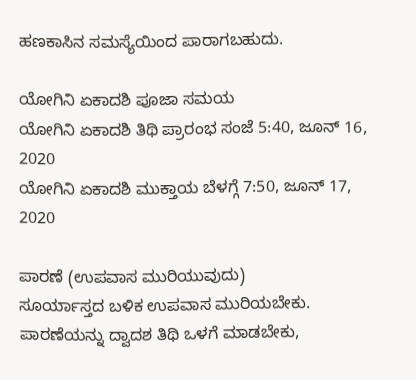ಹಣಕಾಸಿನ ಸಮಸ್ಯೆಯಿಂದ ಪಾರಾಗಬಹುದು.

ಯೋಗಿನಿ ಏಕಾದಶಿ ಪೂಜಾ ಸಮಯ
ಯೋಗಿನಿ ಏಕಾದಶಿ ತಿಥಿ ಪ್ರಾರಂಭ ಸಂಜೆ 5:40, ಜೂನ್ 16, 2020
ಯೋಗಿನಿ ಏಕಾದಶಿ ಮುಕ್ತಾಯ ಬೆಳಗ್ಗೆ 7:50, ಜೂನ್ 17, 2020

ಪಾರಣೆ (ಉಪವಾಸ ಮುರಿಯುವುದು)
ಸೂರ್ಯಾಸ್ತದ ಬಳಿಕ ಉಪವಾಸ ಮುರಿಯಬೇಕು. ಪಾರಣೆಯನ್ನು ದ್ವಾದಶ ತಿಥಿ ಒಳಗೆ ಮಾಡಬೇಕು,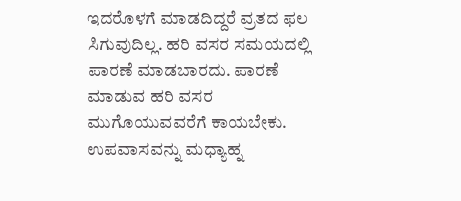ಇದರೊಳಗೆ ಮಾಡದಿದ್ದರೆ ವ್ರತದ ಫಲ ಸಿಗುವುದಿಲ್ಲ. ಹರಿ ವಸರ ಸಮಯದಲ್ಲಿ ಪಾರಣೆ ಮಾಡಬಾರದು. ಪಾರಣೆ ಮಾಡುವ ಹರಿ ವಸರ ಮುಗೊಯುವವರೆಗೆ ಕಾಯಬೇಕು. ಉಪವಾಸವನ್ನು ಮಧ್ಯಾಹ್ನ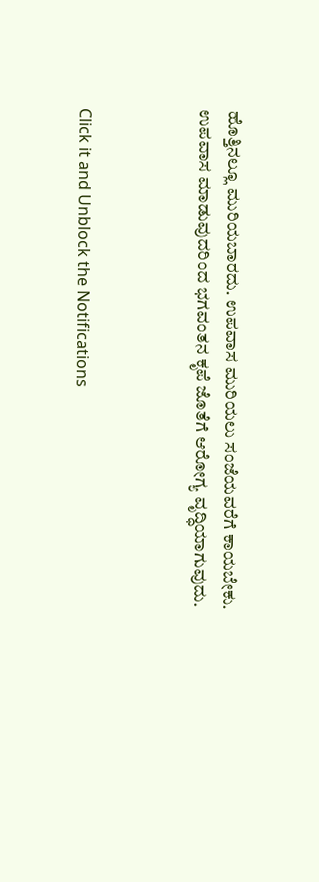ಹೊತ್ತಿನಲ್ಲೂ ಮುರಿಯಬಾರದು. ಉಪವಾಸ ಮುರಿಯಲು ಸಂಜೆಯವರೆಗೆ ಕಾಯಬೇಕು.
ಉಪವಾಸ ಮಾಡುವುದರಿಂದ ಭಗವಂತನ ಕೃಪೆ ಜೊತೆಗೆ ಆರೋಗ್ಯ ವೃದ್ಧಿಯಾಗುವುದು.



Click it and Unblock the Notifications